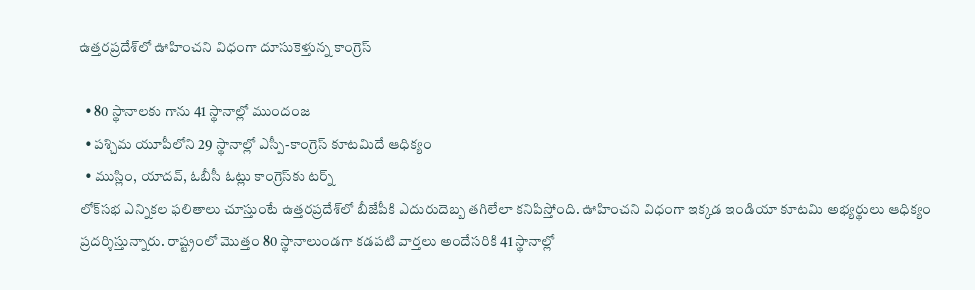ఉత్తరప్రదేశ్‌లో ఊహించని విధంగా దూసుకెళ్తున్న కాంగ్రెస్

  • 80 స్థానాలకు గాను 41 స్థానాల్లో ముందంజ
  • పశ్చిమ యూపీలోని 29 స్థానాల్లో ఎస్పీ-కాంగ్రెస్ కూటమిదే ఆధిక్యం
  • ముస్లిం, యాదవ్, ఓబీసీ ఓట్లు కాంగ్రెస్‌కు టర్న్
లోక్‌సభ ఎన్నికల ఫలితాలు చూస్తుంటే ఉత్తరప్రదేశ్‌లో బీజేపీకి ఎదురుదెబ్బ తగిలేలా కనిపిస్తోంది. ఊహించని విధంగా ఇక్కడ ఇండియా కూటమి అభ్యర్థులు ఆధిక్యం ప్రదర్శిస్తున్నారు. రాష్ట్రంలో మొత్తం 80 స్థానాలుండగా కడపటి వార్తలు అందేసరికి 41 స్థానాల్లో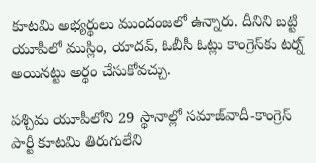కూటమి అభ్యర్థులు ముందంజలో ఉన్నారు. దీనిని బట్టి యూపీలో ముస్లిం, యాదవ్, ఓబీసీ ఓట్లు కాంగ్రెస్‌కు టర్న్ అయినట్టు అర్థం చేసుకోవచ్చు.

పశ్చిమ యూపీలోని 29 స్థానాల్లో సమాజ్‌వాదీ-కాంగ్రెస్ పార్టీ కూటమి తిరుగులేని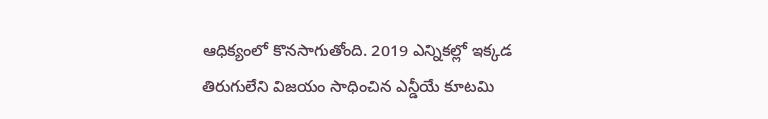ఆధిక్యంలో కొనసాగుతోంది. 2019 ఎన్నికల్లో ఇక్కడ తిరుగులేని విజయం సాధించిన ఎన్డీయే కూటమి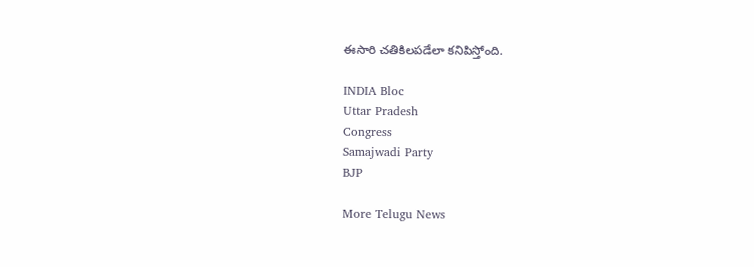ఈసారి చతికిలపడేలా కనిపిస్తోంది.

INDIA Bloc
Uttar Pradesh
Congress
Samajwadi Party
BJP

More Telugu News